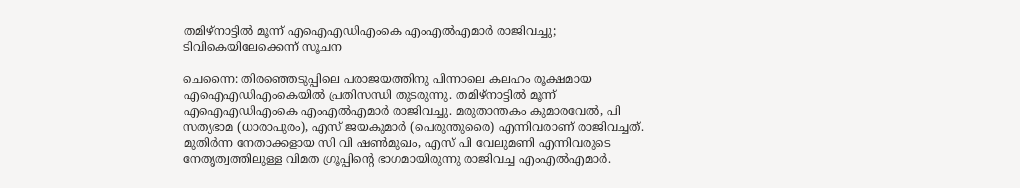തമിഴ്നാട്ടിൽ മൂന്ന് എഐഎഡിഎംകെ എംഎൽഎമാർ രാജിവച്ചു; ടിവികെയിലേക്കെന്ന് സൂചന

ചെന്നൈ: തിരഞ്ഞെടുപ്പിലെ പരാജയത്തിനു പിന്നാലെ കലഹം രൂക്ഷമായ എഐഎഡിഎംകെയിൽ പ്രതിസന്ധി തുടരുന്നു. തമിഴ്നാട്ടിൽ മൂന്ന് എഐഎഡിഎംകെ എംഎൽഎമാർ രാജിവച്ചു. മരുതാന്തകം കുമാരവേൽ, പി സത്യഭാമ (ധാരാപുരം), എസ് ജയകുമാർ (പെരുന്തുരൈ) എന്നിവരാണ് രാജിവച്ചത്. മുതിർന്ന നേതാക്കളായ സി വി ഷൺമുഖം, എസ് പി വേലുമണി എന്നിവരുടെ നേതൃത്വത്തിലുള്ള വിമത ഗ്രൂപ്പിന്റെ ഭാഗമായിരുന്നു രാജിവച്ച എംഎൽഎമാർ.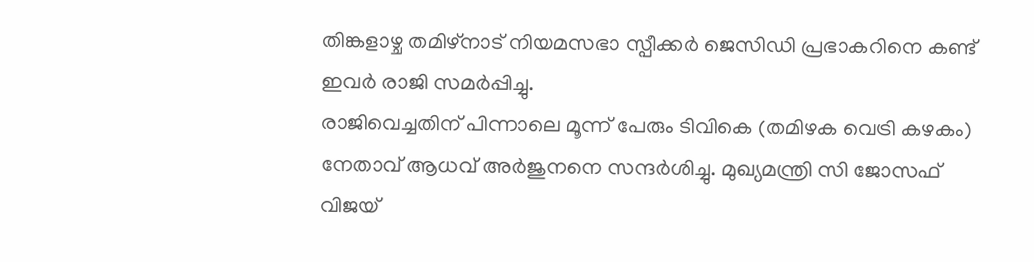തിങ്കളാഴ്ച തമിഴ്നാട് നിയമസഭാ സ്പീക്കർ ജെസിഡി പ്രഭാകറിനെ കണ്ട് ഇവർ രാജി സമർപ്പിച്ചു.
രാജിവെച്ചതിന് പിന്നാലെ മൂന്ന് പേരും ടിവികെ (തമിഴക വെട്രി കഴകം) നേതാവ് ആധവ് അർജുനനെ സന്ദർശിച്ചു. മുഖ്യമന്ത്രി സി ജോസഫ് വിജയ്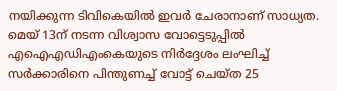നയിക്കുന്ന ടിവികെയിൽ ഇവർ ചേരാനാണ് സാധ്യത. മെയ് 13ന് നടന്ന വിശ്വാസ വോട്ടെടുപ്പിൽ എഐഎഡിഎംകെയുടെ നിർദ്ദേശം ലംഘിച്ച് സർക്കാരിനെ പിന്തുണച്ച് വോട്ട് ചെയ്ത 25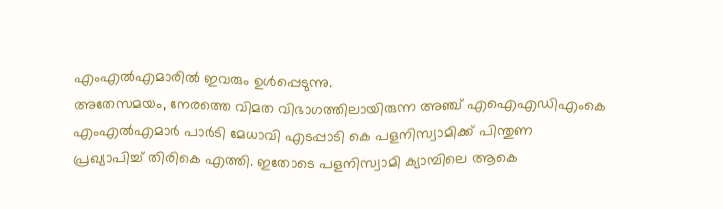എംഎൽഎമാരിൽ ഇവരും ഉൾപ്പെടുന്നു.
അതേസമയം, നേരത്തെ വിമത വിഭാഗത്തിലായിരുന്ന അഞ്ച് എഐഎഡിഎംകെ എംഎൽഎമാർ പാർടി മേധാവി എടപ്പാടി കെ പളനിസ്വാമിക്ക് പിന്തുണ പ്രഖ്യാപിച്ച് തിരികെ എത്തി. ഇതോടെ പളനിസ്വാമി ക്യാമ്പിലെ ആകെ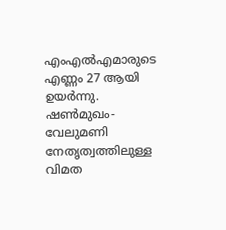എംഎൽഎമാരുടെ എണ്ണം 27 ആയി ഉയർന്നു. ഷൺമുഖം-വേലുമണി നേതൃത്വത്തിലുള്ള വിമത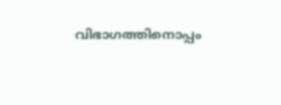വിഭാഗത്തിനൊപ്പം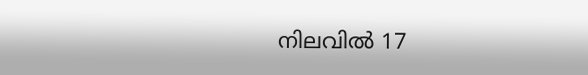നിലവിൽ 17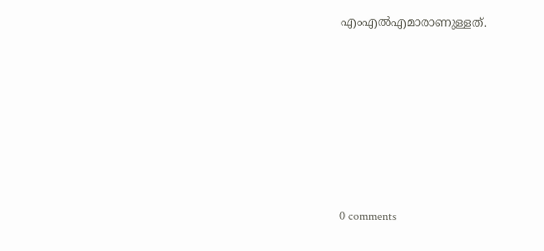എംഎൽഎമാരാണുള്ളത്.











0 comments